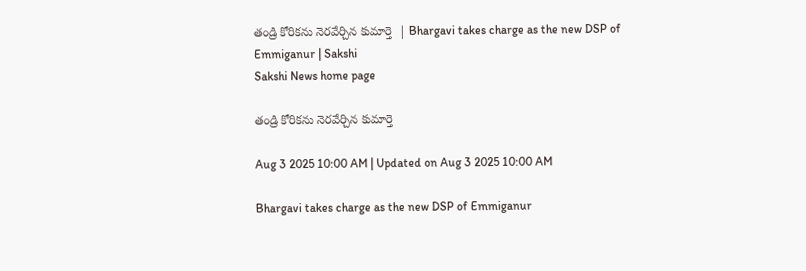తండ్రి కోరికను నెరవేర్చిన కుమార్తె  | Bhargavi takes charge as the new DSP of Emmiganur | Sakshi
Sakshi News home page

తండ్రి కోరికను నెరవేర్చిన కుమార్తె

Aug 3 2025 10:00 AM | Updated on Aug 3 2025 10:00 AM

Bhargavi takes charge as the new DSP of Emmiganur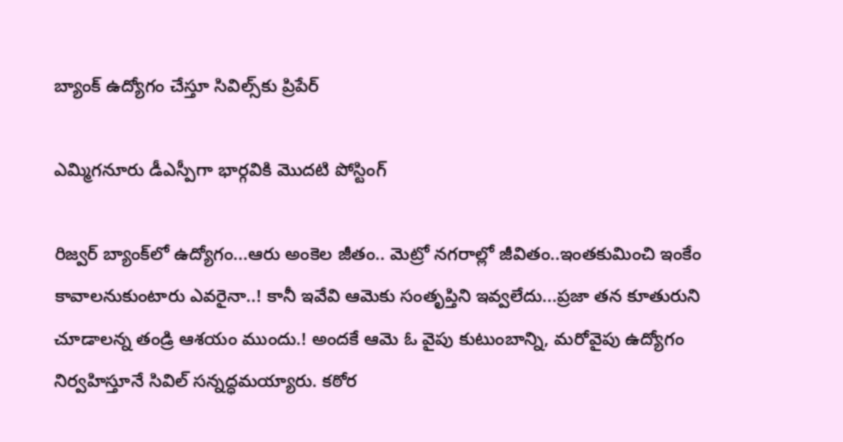బ్యాంక్‌ ఉద్యోగం చేస్తూ సివిల్స్‌కు ప్రిపేర్‌

ఎమ్మిగనూరు డీఎస్పీగా భార్గవికి మొదటి పోస్టింగ్‌

రిజ్వర్‌ బ్యాంక్‌లో ఉద్యోగం...ఆరు అంకెల జీతం.. మెట్రో నగరాల్లో జీవితం..ఇంతకుమించి ఇంకేం కావాలనుకుంటారు ఎవరైనా..! కానీ ఇవేవి ఆమెకు సంతృప్తిని ఇవ్వలేదు...ప్రజా తన కూతురుని చూడాలన్న తండ్రి ఆశయం ముందు.! అందకే ఆమె ఓ వైపు కుటుంబాన్ని, మరోవైపు ఉద్యోగం నిర్వహిస్తూనే సివిల్‌ సన్నద్ధమయ్యారు. కఠోర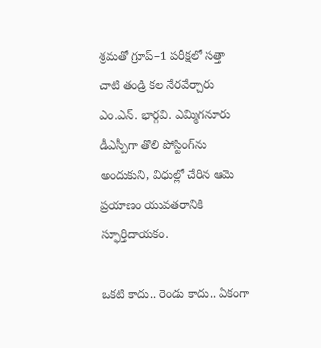శ్రమతో గ్రూప్‌–1 పరీక్షలో సత్తా చాటి తండ్రి కల నేరవేర్చారు ఎం.ఎన్‌. భార్గవి. ఎమ్మిగనూరు డీఎస్పీగా తొలి పోస్టింగ్‌ను అందుకుని, విధుల్లో చేరిన ఆమె ప్రయాణం యువతరానికి స్ఫూర్తిదాయకం.

ఒకటి కాదు.. రెండు కాదు.. ఏకంగా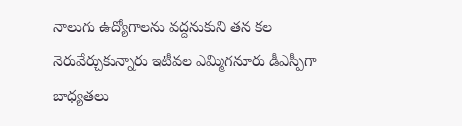నాలుగు ఉద్యోగాలను వద్దనుకుని తన కల నెరువేర్చుకున్నారు ఇటీవల ఎమ్మిగనూరు డీఎస్పీగా బాధ్యతలు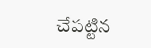చేపట్టిన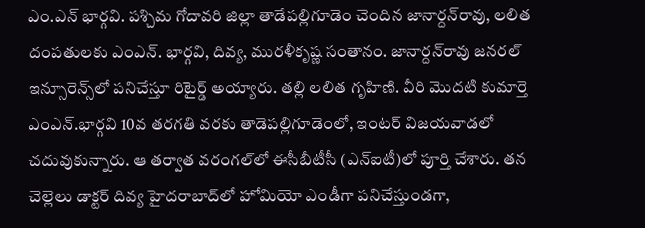ఎం.ఎన్‌ భార్గవి. పశ్చిమ గోదావరి జిల్లా తాడేపల్లిగూడెం చెందిన జానార్దన్‌రావు, లలిత దంపతులకు ఎంఎన్‌. భార్గవి, దివ్య, మురళీకృష్ణ సంతానం. జానార్దన్‌రావు జనరల్‌ ఇన్సూరెన్స్‌లో పనిచేస్తూ రిటైర్డ్‌ అయ్యారు. తల్లి లలిత గృహిణి. వీరి మొదటి కుమార్తె ఎంఎన్‌.భార్గవి 10వ తరగతి వరకు తాడెపల్లిగూడెంలో, ఇంటర్‌ విజయవాడలో చదువుకున్నారు. ఆ తర్వాత వరంగల్‌లో ఈసీబీటీసీ (ఎన్‌ఐటీ)లో పూర్తి చేశారు. తన చెల్లెలు డాక్టర్‌ దివ్య హైదరాబాద్‌లో హోమియో ఎండీగా పనిచేస్తుండగా,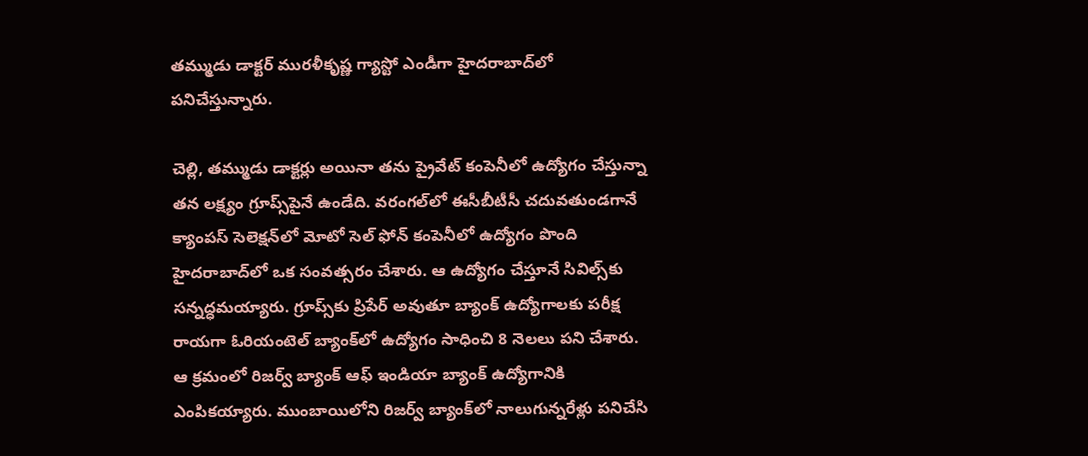తమ్ముడు డాక్టర్‌ మురళీకృష్ణ గ్యాస్టో ఎండీగా హైదరాబాద్‌లో పనిచేస్తున్నారు.

చెల్లి, తమ్ముడు డాక్టర్లు అయినా తను ప్రైవేట్‌ కంపెనీలో ఉద్యోగం చేస్తున్నా తన లక్ష్యం గ్రూప్స్‌పైనే ఉండేది. వరంగల్‌లో ఈసీబీటీసీ చదువతుండగానే క్యాంపస్‌ సెలెక్షన్‌లో మోటో సెల్‌ ఫోన్‌ కంపెనీలో ఉద్యోగం పొంది హైదరాబాద్‌లో ఒక సంవత్సరం చేశారు. ఆ ఉద్యోగం చేస్తూనే సివిల్స్‌కు సన్నద్ధమయ్యారు. గ్రూప్స్‌కు ప్రిపేర్‌ అవుతూ బ్యాంక్‌ ఉద్యోగాలకు పరీక్ష రాయగా ఓరియంటెల్‌ బ్యాంక్‌లో ఉద్యోగం సాధించి 8 నెలలు పని చేశారు. ఆ క్రమంలో రిజర్వ్‌ బ్యాంక్‌ ఆఫ్‌ ఇండియా బ్యాంక్‌ ఉద్యోగానికి ఎంపికయ్యారు. ముంబాయిలోని రిజర్వ్‌ బ్యాంక్‌లో నాలుగున్నరేళ్లు పనిచేసి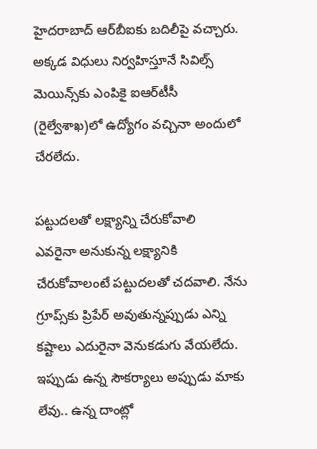హైదరాబాద్‌ ఆర్‌బీఐకు బదిలీపై వచ్చారు. అక్కడ విధులు నిర్వహిస్తూనే సివిల్స్‌ మెయిన్స్‌కు ఎంపికై ఐఆర్‌టీసీ (రైల్వేశాఖ)లో ఉద్యోగం వచ్చినా అందులో చేరలేదు.

పట్టుదలతో లక్ష్యాన్ని చేరుకోవాలి
ఎవరైనా అనుకున్న లక్ష్యానికి చేరుకోవాలంటే పట్టుదలతో చదవాలి. నేను గ్రూప్స్‌కు ప్రిపేర్‌ అవుతున్నప్పుడు ఎన్ని కష్టాలు ఎదురైనా వెనుకడుగు వేయలేదు. ఇప్పుడు ఉన్న సౌకర్యాలు అప్పుడు మాకు లేవు.. ఉన్న దాంట్లో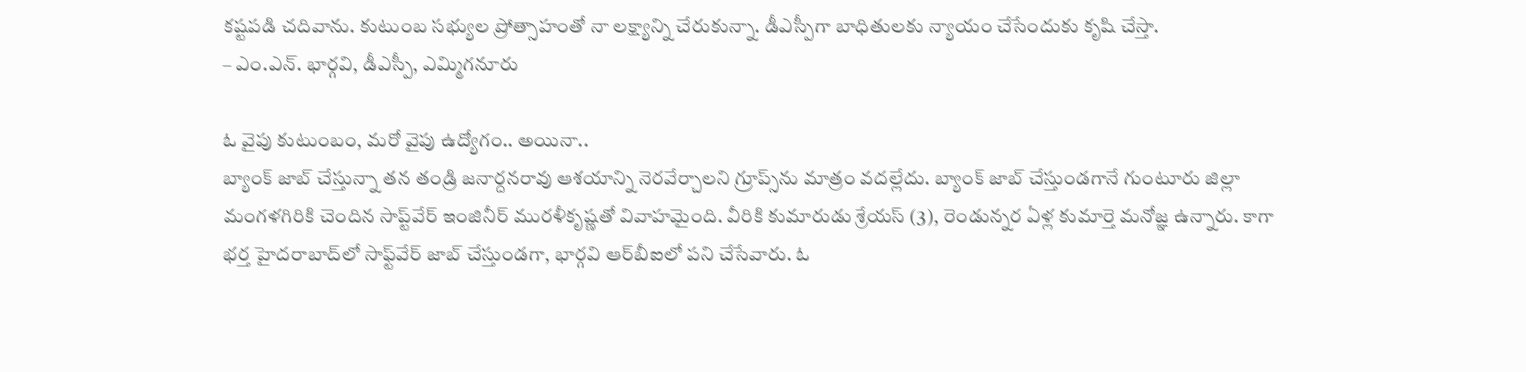కష్టపడి చదివాను. కుటుంబ సభ్యుల ప్రోత్సాహంతో నా లక్ష్యాన్ని చేరుకున్నా. డీఎస్పీగా బాధితులకు న్యాయం చేసేందుకు కృషి చేస్తా.
– ఎం.ఎన్‌. భార్గవి, డీఎస్పీ, ఎమ్మిగనూరు

ఓ వైపు కుటుంబం, మరో వైపు ఉద్యోగం.. అయినా..
బ్యాంక్‌ జాబ్‌ చేస్తున్నా తన తండ్రి జనార్దనరావు ఆశయాన్ని నెరవేర్చాలని గ్రూప్స్‌ను మాత్రం వదల్లేదు. బ్యాంక్‌ జాబ్‌ చేస్తుండగానే గుంటూరు జిల్లా మంగళగిరికి చెందిన సాప్ట్‌వేర్‌ ఇంజినీర్‌ మురళీకృష్ణతో వివాహమైంది. వీరికి కుమారుడు శ్రేయస్‌ (3), రెండున్నర ఏళ్ల కుమార్తె మనోజ్ఞ ఉన్నారు. కాగా భర్త హైదరాబాద్‌లో సాఫ్ట్‌వేర్‌ జాబ్‌ చేస్తుండగా, భార్గవి ఆర్‌బీఐలో పని చేసేవారు. ఓ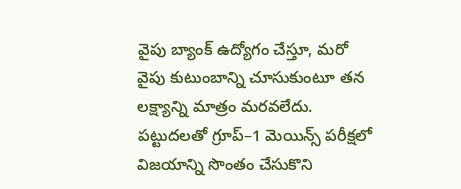వైపు బ్యాంక్‌ ఉద్యోగం చేస్తూ, మరో వైపు కుటుంబాన్ని చూసుకుంటూ తన లక్ష్యాన్ని మాత్రం మరవలేదు. పట్టుదలతో గ్రూప్‌–1 మెయిన్స్‌ పరీక్షలో విజయాన్ని సొంతం చేసుకొని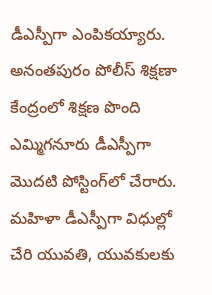డీఎస్పీగా ఎంపికయ్యారు. అనంతపురం పోలీస్‌ శిక్షణా కేంద్రంలో శిక్షణ పొంది ఎమ్మిగనూరు డీఎస్పీగా మొదటి పోస్టింగ్‌లో చేరారు. మహిళా డీఎస్పీగా విధుల్లో చేరి యువతి, యువకులకు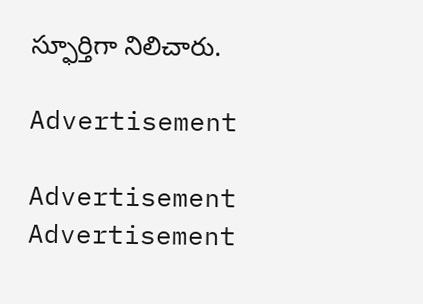స్ఫూర్తిగా నిలిచారు.

Advertisement

Advertisement
Advertisement